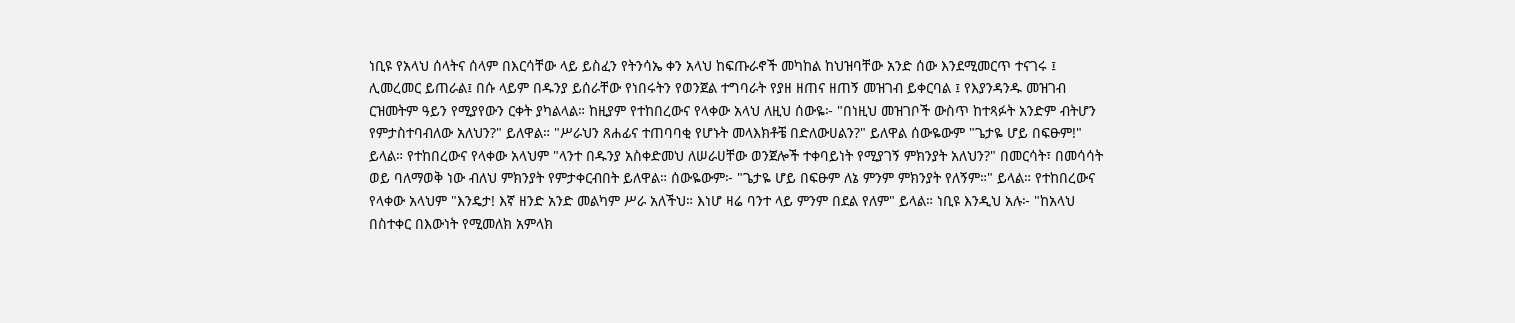ነቢዩ የአላህ ሰላትና ሰላም በእርሳቸው ላይ ይስፈን የትንሳኤ ቀን አላህ ከፍጡራኖች መካከል ከህዝባቸው አንድ ሰው እንደሚመርጥ ተናገሩ ፤ ሊመረመር ይጠራል፤ በሱ ላይም በዱንያ ይሰራቸው የነበሩትን የወንጀል ተግባራት የያዘ ዘጠና ዘጠኝ መዝገብ ይቀርባል ፤ የእያንዳንዱ መዝገብ ርዝመትም ዓይን የሚያየውን ርቀት ያካልላል። ከዚያም የተከበረውና የላቀው አላህ ለዚህ ሰውዬ፦ "በነዚህ መዝገቦች ውስጥ ከተጻፉት አንድም ብትሆን የምታስተባብለው አለህን?" ይለዋል። "ሥራህን ጸሐፊና ተጠባባቂ የሆኑት መላእክቶቼ በድለውሀልን?" ይለዋል ሰውዬውም "ጌታዬ ሆይ በፍፁም!" ይላል። የተከበረውና የላቀው አላህም "ላንተ በዱንያ አስቀድመህ ለሠራሀቸው ወንጀሎች ተቀባይነት የሚያገኝ ምክንያት አለህን?" በመርሳት፣ በመሳሳት ወይ ባለማወቅ ነው ብለህ ምክንያት የምታቀርብበት ይለዋል። ሰውዬውም፦ "ጌታዬ ሆይ በፍፁም ለኔ ምንም ምክንያት የለኝም።" ይላል። የተከበረውና የላቀው አላህም "እንዴታ! እኛ ዘንድ አንድ መልካም ሥራ አለችህ። እነሆ ዛሬ ባንተ ላይ ምንም በደል የለም" ይላል። ነቢዩ እንዲህ አሉ፦ "ከአላህ በስተቀር በእውነት የሚመለክ አምላክ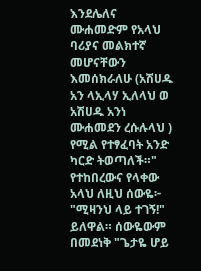እንደሌለና ሙሐመድም የአላህ ባሪያና መልክተኛ መሆናቸውን እመሰክራለሁ (አሽሀዱ አን ላኢላሃ ኢለላህ ወ አሽሀዱ አንነ ሙሐመደን ረሱሉላህ ) የሚል የተፃፈባት አንድ ካርድ ትወጣለች።" የተከበረውና የላቀው አላህ ለዚህ ሰውዬ፦ "ሚዛንህ ላይ ተገኝ!" ይለዋል። ሰውዬውም በመደነቅ "ጌታዬ ሆይ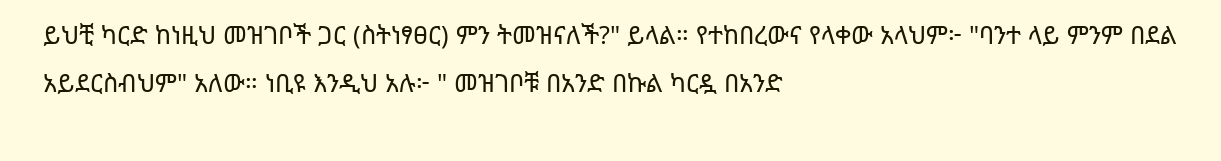ይህቺ ካርድ ከነዚህ መዝገቦች ጋር (ስትነፃፀር) ምን ትመዝናለች?" ይላል። የተከበረውና የላቀው አላህም፦ "ባንተ ላይ ምንም በደል አይደርስብህም" አለው። ነቢዩ እንዲህ አሉ፦ " መዝገቦቹ በአንድ በኩል ካርዷ በአንድ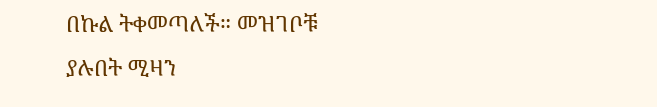በኩል ትቀመጣለች። መዝገቦቹ ያሉበት ሚዛን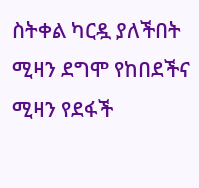ስትቀል ካርዷ ያለችበት ሚዛን ደግሞ የከበደችና ሚዛን የደፋች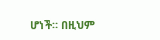ሆነች። በዚህም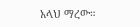አላህ ማረው።